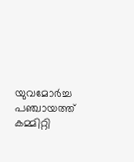യുവമോർച്ച പഞ്ചായത്ത് കമ്മിറ്റി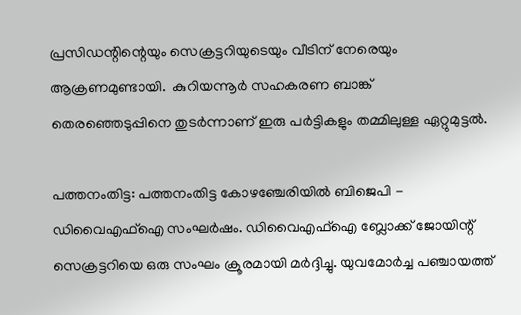പ്രസിഡന്റിന്റെയും സെക്രട്ടറിയുടെയും വീടിന് നേരെയും ആക്രണമുണ്ടായി.  കുറിയന്നൂർ സഹകരണ ബാങ്ക് തെരഞ്ഞെടുപ്പിനെ തുടർന്നാണ് ഇരു പർട്ടികളും തമ്മിലുള്ള ഏറ്റുമുട്ടൽ.

പത്തനംതിട്ട: പത്തനംതിട്ട കോഴഞ്ചേരിയിൽ ബിജെപി - ഡിവൈഎഫ്ഐ സംഘർഷം. ഡിവൈഎഫ്ഐ ബ്ലോക്ക് ജോയിന്റ് സെക്രട്ടറിയെ ഒരു സംഘം ക്രൂരമായി മർദ്ദിച്ചു. യുവമോർച്ച പഞ്ചായത്ത്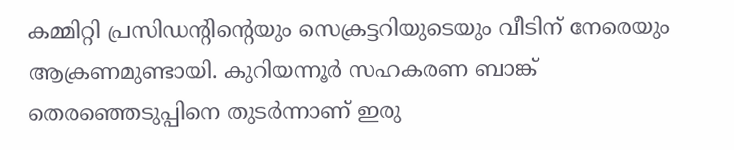കമ്മിറ്റി പ്രസിഡന്റിന്റെയും സെക്രട്ടറിയുടെയും വീടിന് നേരെയും ആക്രണമുണ്ടായി. കുറിയന്നൂർ സഹകരണ ബാങ്ക് തെരഞ്ഞെടുപ്പിനെ തുടർന്നാണ് ഇരു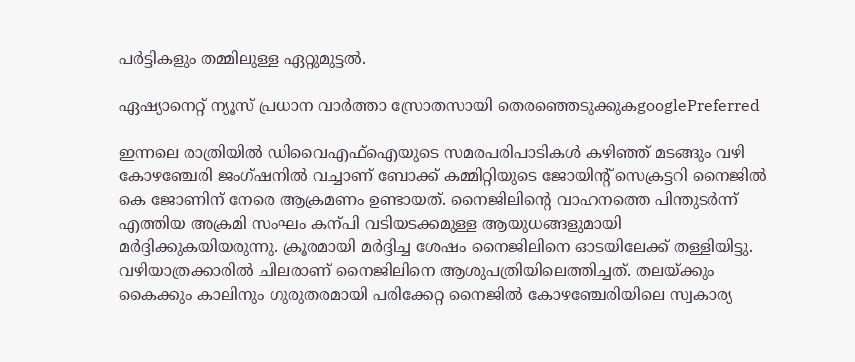പർട്ടികളും തമ്മിലുള്ള ഏറ്റുമുട്ടൽ.

ഏഷ്യാനെറ്റ് ന്യൂസ് പ്രധാന വാർത്താ സ്രോതസായി തെരഞ്ഞെടുക്കുകgooglePreferred

ഇന്നലെ രാത്രിയിൽ ഡിവൈഎഫ്ഐയുടെ സമരപരിപാടികൾ കഴിഞ്ഞ് മടങ്ങും വഴി കോഴഞ്ചേരി ജംഗ്ഷനിൽ വച്ചാണ് ബോക്ക് കമ്മിറ്റിയുടെ ജോയിന്റ് സെക്രട്ടറി നൈജിൽ കെ ജോണിന് നേരെ ആക്രമണം ഉണ്ടായത്. നൈജിലിന്റെ വാഹനത്തെ പിന്തുടർന്ന് എത്തിയ അക്രമി സംഘം കന്പി വടിയടക്കമുള്ള ആയുധങ്ങളുമായി മർദ്ദിക്കുകയിയരുന്നു. ക്രൂരമായി മർദ്ദിച്ച ശേഷം നൈജിലിനെ ഓടയിലേക്ക് തള്ളിയിട്ടു. വഴിയാത്രക്കാരിൽ ചിലരാണ് നൈജിലിനെ ആശുപത്രിയിലെത്തിച്ചത്. തലയ്ക്കും കൈക്കും കാലിനും ഗുരുതരമായി പരിക്കേറ്റ നൈജിൽ കോഴഞ്ചേരിയിലെ സ്വകാര്യ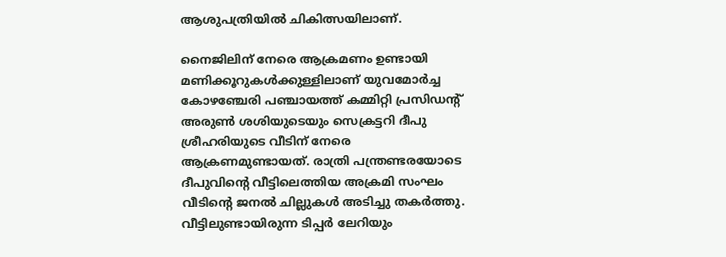ആശുപത്രിയിൽ ചികിത്സയിലാണ്.

നൈജിലിന് നേരെ ആക്രമണം ഉണ്ടായി മണിക്കൂറുകൾക്കുള്ളിലാണ് യുവമോർച്ച കോഴഞ്ചേരി പഞ്ചായത്ത് കമ്മിറ്റി പ്രസിഡന്റ് അരുൺ ശശിയുടെയും സെക്രട്ടറി ദീപു ശ്രീഹരിയുടെ വീടിന് നേരെ ആക്രണമുണ്ടായത്. രാത്രി പന്ത്രണ്ടരയോടെ ദീപുവിന്റെ വീട്ടിലെത്തിയ അക്രമി സംഘം വീടിന്റെ ജനൽ ചില്ലുകൾ അടിച്ചു തകർത്തു. വീട്ടിലുണ്ടായിരുന്ന ടിപ്പർ ലേറിയും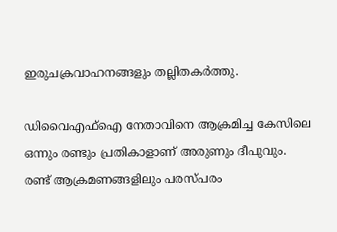ഇരുചക്രവാഹനങ്ങളും തല്ലിതകർത്തു.

ഡിവൈഎഫ്ഐ നേതാവിനെ ആക്രമിച്ച കേസിലെ ഒന്നും രണ്ടും പ്രതികാളാണ് അരുണും ദീപുവും. രണ്ട് ആക്രമണങ്ങളിലും പരസ്പരം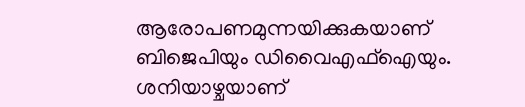ആരോപണമുന്നയിക്കുകയാണ് ബിജെപിയും ഡിവൈഎഫ്ഐയും. ശനിയാഴ്ചയാണ്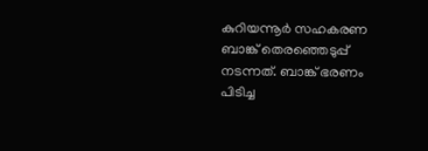കുറിയന്നൂർ സഹകരണ ബാങ്ക് തെരഞ്ഞെടുപ്പ് നടന്നത്. ബാങ്ക് ഭരണം പിടിച്ച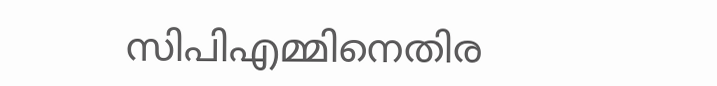സിപിഎമ്മിനെതിര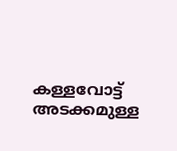കള്ളവോട്ട് അടക്കമുള്ള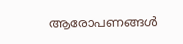ആരോപണങ്ങൾ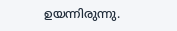ഉയന്നിരുന്നു.